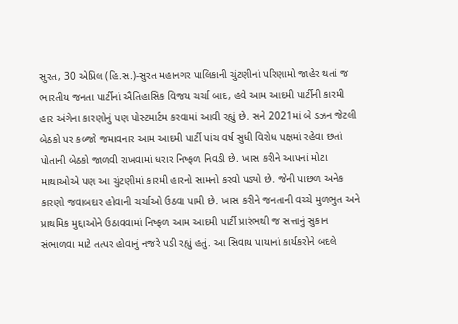સુરત, 30 એપ્રિલ (હિ.સ.)-સુરત મહાનગર પાલિકાની ચુંટણીનાં પરિણામો જાહેર થતાં જ ભારતીય જનતા પાર્ટીનાં ઐતિહાસિક વિજય ચર્ચા બાદ, હવે આમ આદમી પાર્ટીની કારમી હાર અંગેના કારણોનું પણ પોસ્ટમાર્ટમ કરવામાં આવી રહ્યું છે. સને 2021માં બે ડઝન જેટલી બેઠકો પર કબ્જો જમાવનાર આમ આદમી પાર્ટી પાંચ વર્ષ સુધી વિરોધ પક્ષમાં રહેવા છતાં પોતાની બેઠકો જાળવી રાખવામાં ધરાર નિષ્ફળ નિવડી છે. ખાસ કરીને આપનાં મોટા માથાઓએ પણ આ ચુંટણીમાં કારમી હારનો સામનો કરવો પડ્યો છે. જેની પાછળ અનેક કારણો જવાબદાર હોવાની ચર્ચાઓ ઉઠવા પામી છે. ખાસ કરીને જનતાની વચ્ચે મુળભુત અને પ્રાથમિક મુદ્દાઓને ઉઠાવવામાં નિષ્ફળ આમ આદમી પાર્ટી પ્રારંભથી જ સત્તાનું સુકાન સંભાળવા માટે તત્પર હોવાનું નજરે પડી રહ્યું હતું. આ સિવાય પાયાનાં કાર્યકરોને બદલે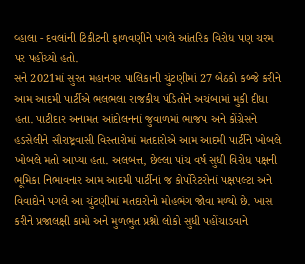વ્હાલા - દવલાંની ટિકીટની ફાળવણીને પગલે આંતરિક વિરોધ પણ ચરમ પર પહોંચ્યો હતો.
સને 2021માં સુરત મહાનગર પાલિકાની ચુંટણીમાં 27 બેઠકો કબ્જે કરીને આમ આદમી પાર્ટીએ ભલભલા રાજકીય પંડિતોને અચંબામાં મુકી દીધા હતા. પાટીદાર અનામત આંદોલનનાં જુવાળમાં ભાજપ અને કોંગ્રેસને હડસેલીને સૌરાષ્ટ્રવાસી વિસ્તારોમાં મતદારોએ આમ આદમી પાર્ટીને ખોબલે ખોબલે મતો આપ્યા હતા. અલબત્ત, છેલ્લા પાંચ વર્ષ સુધી વિરોધ પક્ષની ભૂમિકા નિભાવનાર આમ આદમી પાર્ટીનાં જ કોર્પોરેટરોનાં પક્ષપલ્ટા અને વિવાદોને પગલે આ ચુંટણીમાં મતદારોનો મોહભંગ જોવા મળ્યો છે. ખાસ કરીને પ્રજાલક્ષી કામો અને મુળભુત પ્રશ્નો લોકો સુધી પહોંચાડવાને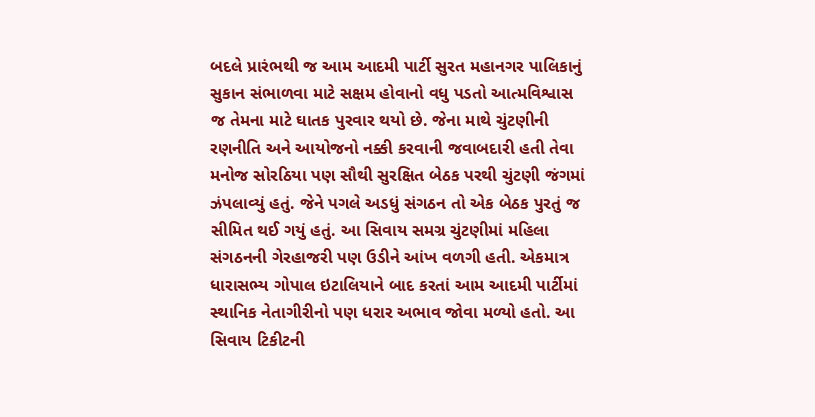બદલે પ્રારંભથી જ આમ આદમી પાર્ટી સુરત મહાનગર પાલિકાનું સુકાન સંભાળવા માટે સક્ષમ હોવાનો વધુ પડતો આત્મવિશ્વાસ જ તેમના માટે ઘાતક પુરવાર થયો છે. જેના માથે ચુંટણીની રણનીતિ અને આયોજનો નક્કી કરવાની જવાબદારી હતી તેવા મનોજ સોરઠિયા પણ સૌથી સુરક્ષિત બેઠક પરથી ચુંટણી જંગમાં ઝંપલાવ્યું હતું. જેને પગલે અડધું સંગઠન તો એક બેઠક પુરતું જ સીમિત થઈ ગયું હતું. આ સિવાય સમગ્ર ચુંટણીમાં મહિલા સંગઠનની ગેરહાજરી પણ ઉડીને આંખ વળગી હતી. એકમાત્ર ધારાસભ્ય ગોપાલ ઇટાલિયાને બાદ કરતાં આમ આદમી પાર્ટીમાં સ્થાનિક નેતાગીરીનો પણ ધરાર અભાવ જોવા મળ્યો હતો. આ સિવાય ટિકીટની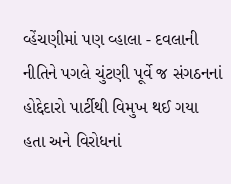વ્હેંચણીમાં પણ વ્હાલા - દવલાની નીતિને પગલે ચુંટણી પૂર્વે જ સંગઠનનાં હોદ્દેદારો પાર્ટીથી વિમુખ થઈ ગયા હતા અને વિરોધનાં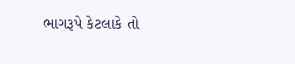ભાગરૂપે કેટલાકે તો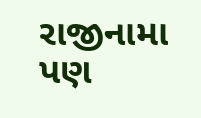રાજીનામા પણ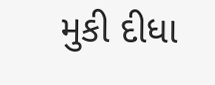મુકી દીધા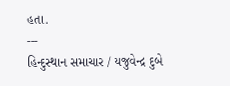હતા.
---
હિન્દુસ્થાન સમાચાર / યજુવેન્દ્ર દુબે